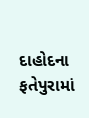દાહોદના ફતેપુરામાં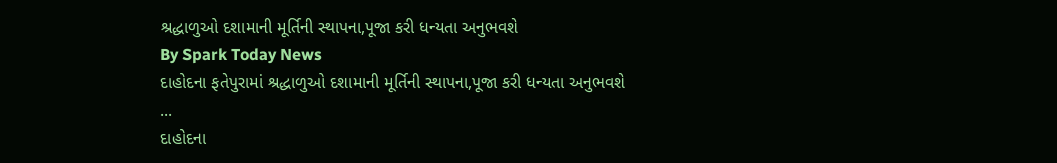શ્રદ્ધાળુઓ દશામાની મૂર્તિની સ્થાપના,પૂજા કરી ધન્યતા અનુભવશે
By Spark Today News
દાહોદના ફતેપુરામાં શ્રદ્ધાળુઓ દશામાની મૂર્તિની સ્થાપના,પૂજા કરી ધન્યતા અનુભવશે
...
દાહોદના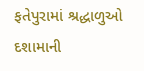ફતેપુરામાં શ્રદ્ધાળુઓ દશામાની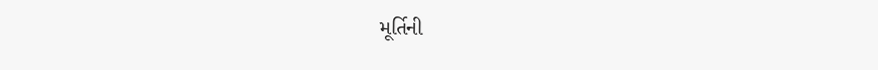મૂર્તિની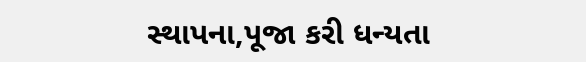સ્થાપના,પૂજા કરી ધન્યતા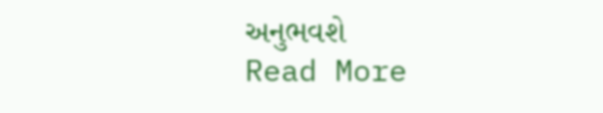અનુભવશે
Read More